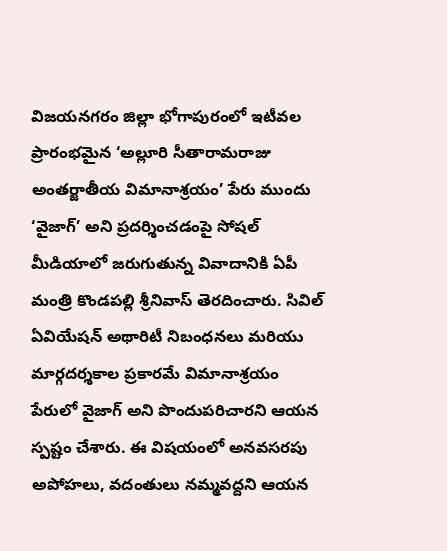విజయనగరం జిల్లా భోగాపురంలో ఇటీవల ప్రారంభమైన ‘అల్లూరి సీతారామరాజు అంతర్జాతీయ విమానాశ్రయం’ పేరు ముందు ‘వైజాగ్’ అని ప్రదర్శించడంపై సోషల్ మీడియాలో జరుగుతున్న వివాదానికి ఏపీ మంత్రి కొండపల్లి శ్రీనివాస్ తెరదించారు. సివిల్ ఏవియేషన్ అథారిటీ నిబంధనలు మరియు మార్గదర్శకాల ప్రకారమే విమానాశ్రయం పేరులో వైజాగ్ అని పొందుపరిచారని ఆయన స్పష్టం చేశారు. ఈ విషయంలో అనవసరపు అపోహలు, వదంతులు నమ్మవద్దని ఆయన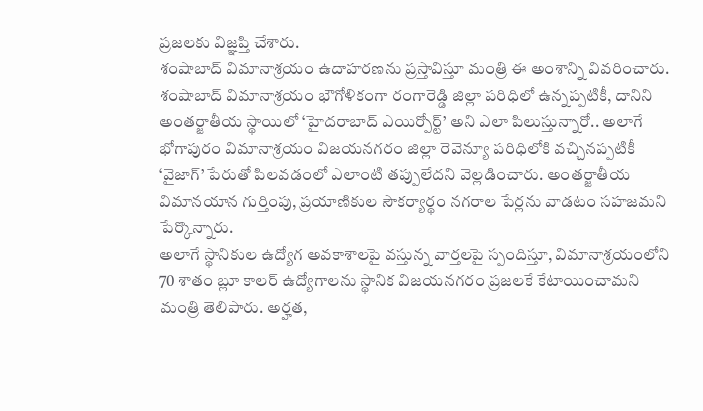ప్రజలకు విజ్ఞప్తి చేశారు.
శంషాబాద్ విమానాశ్రయం ఉదాహరణను ప్రస్తావిస్తూ మంత్రి ఈ అంశాన్ని వివరించారు. శంషాబాద్ విమానాశ్రయం భౌగోళికంగా రంగారెడ్డి జిల్లా పరిధిలో ఉన్నప్పటికీ, దానిని అంతర్జాతీయ స్థాయిలో ‘హైదరాబాద్ ఎయిర్పోర్ట్’ అని ఎలా పిలుస్తున్నారో.. అలాగే భోగాపురం విమానాశ్రయం విజయనగరం జిల్లా రెవెన్యూ పరిధిలోకి వచ్చినప్పటికీ ‘వైజాగ్’ పేరుతో పిలవడంలో ఎలాంటి తప్పులేదని వెల్లడించారు. అంతర్జాతీయ విమానయాన గుర్తింపు, ప్రయాణికుల సౌకర్యార్థం నగరాల పేర్లను వాడటం సహజమని పేర్కొన్నారు.
అలాగే స్థానికుల ఉద్యోగ అవకాశాలపై వస్తున్న వార్తలపై స్పందిస్తూ, విమానాశ్రయంలోని 70 శాతం బ్లూ కాలర్ ఉద్యోగాలను స్థానిక విజయనగరం ప్రజలకే కేటాయించామని మంత్రి తెలిపారు. అర్హత,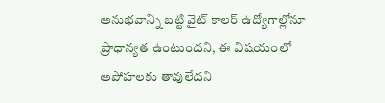అనుభవాన్ని బట్టి వైట్ కాలర్ ఉద్యోగాల్లోనూ ప్రాధాన్యత ఉంటుందని, ఈ విషయంలో అపోహలకు తావులేదని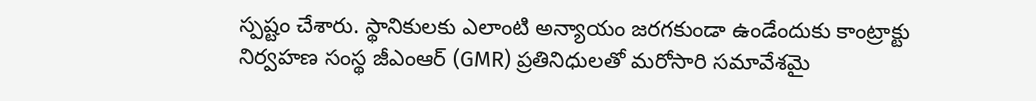స్పష్టం చేశారు. స్థానికులకు ఎలాంటి అన్యాయం జరగకుండా ఉండేందుకు కాంట్రాక్టు నిర్వహణ సంస్థ జీఎంఆర్ (GMR) ప్రతినిధులతో మరోసారి సమావేశమై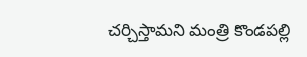చర్చిస్తామని మంత్రి కొండపల్లి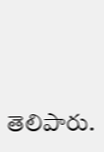తెలిపారు.